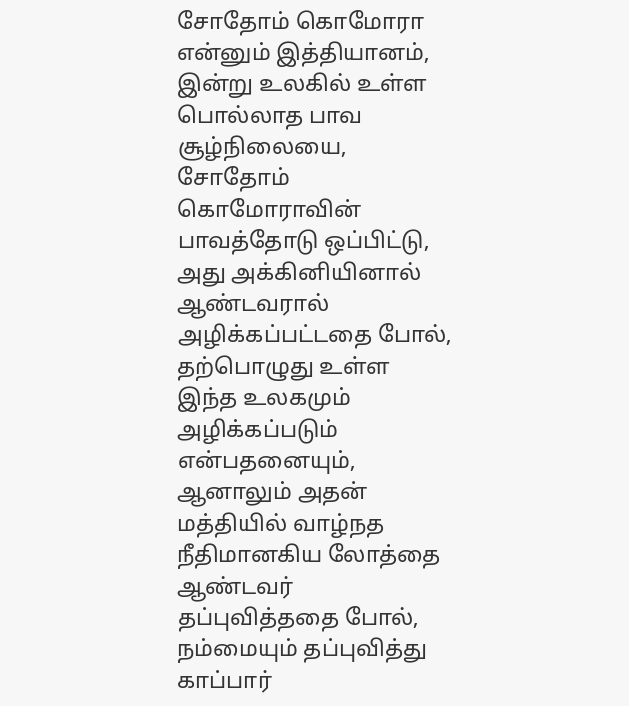சோதோம் கொமோரா என்னும் இத்தியானம், இன்று உலகில் உள்ள பொல்லாத பாவ சூழ்நிலையை, சோதோம் கொமோராவின் பாவத்தோடு ஒப்பிட்டு, அது அக்கினியினால் ஆண்டவரால் அழிக்கப்பட்டதை போல், தற்பொழுது உள்ள இந்த உலகமும் அழிக்கப்படும் என்பதனையும், ஆனாலும் அதன் மத்தியில் வாழ்நத நீதிமானகிய லோத்தை ஆண்டவர் தப்புவித்ததை போல், நம்மையும் தப்புவித்து காப்பார்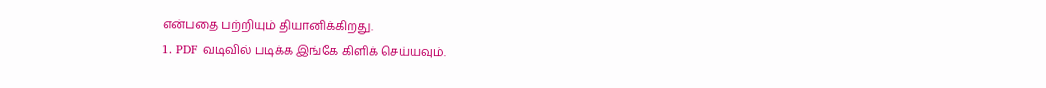என்பதை பற்றியும் தியானிக்கிறது.
1. PDF வடிவில் படிக்க இங்கே கிளிக் செய்யவும்.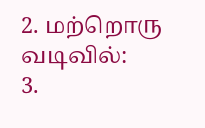2. மற்றொரு வடிவில்:
3.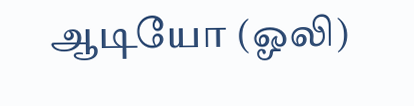ஆடியோ (ஓலி)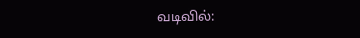வடிவில்: